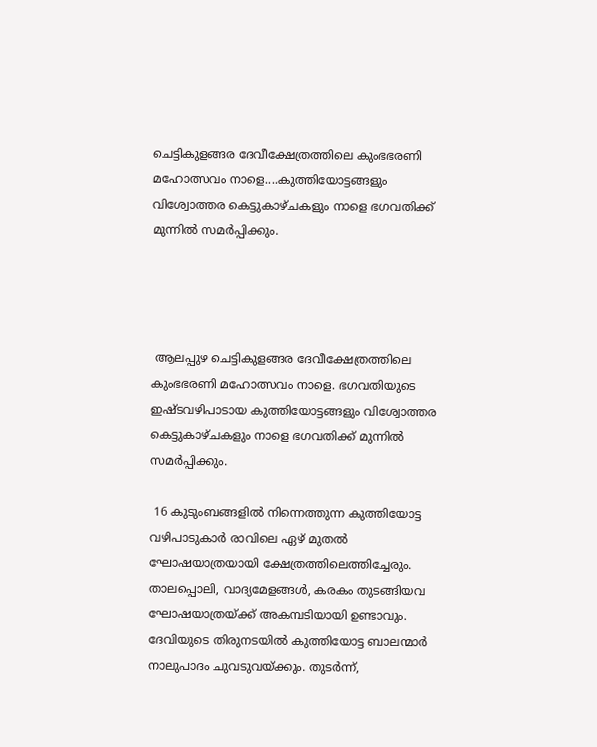ചെട്ടികുളങ്ങര ദേവീക്ഷേത്രത്തിലെ കുംഭഭരണി മഹോത്സവം നാളെ....കുത്തിയോട്ടങ്ങളും വിശ്വോത്തര കെട്ടുകാഴ്ചകളും നാളെ ഭഗവതിക്ക് മുന്നില്‍ സമര്‍പ്പിക്കും.




 ആലപ്പുഴ ചെട്ടികുളങ്ങര ദേവീക്ഷേത്രത്തിലെ കുംഭഭരണി മഹോത്സവം നാളെ. ഭഗവതിയുടെ ഇഷ്ടവഴിപാടായ കുത്തിയോട്ടങ്ങളും വിശ്വോത്തര കെട്ടുകാഴ്ചകളും നാളെ ഭഗവതിക്ക് മുന്നില്‍ സമര്‍പ്പിക്കും.

 16 കുടുംബങ്ങളില്‍ നിന്നെത്തുന്ന കുത്തിയോട്ട വഴിപാടുകാര്‍ രാവിലെ ഏഴ് മുതല്‍ ഘോഷയാത്രയായി ക്ഷേത്രത്തിലെത്തിച്ചേരും. താലപ്പൊലി, വാദ്യമേളങ്ങള്‍, കരകം തുടങ്ങിയവ ഘോഷയാത്രയ്ക്ക് അകമ്പടിയായി ഉണ്ടാവും. ദേവിയുടെ തിരുനടയില്‍ കുത്തിയോട്ട ബാലന്മാര്‍ നാലുപാദം ചുവടുവയ്ക്കും. തുടര്‍ന്ന്,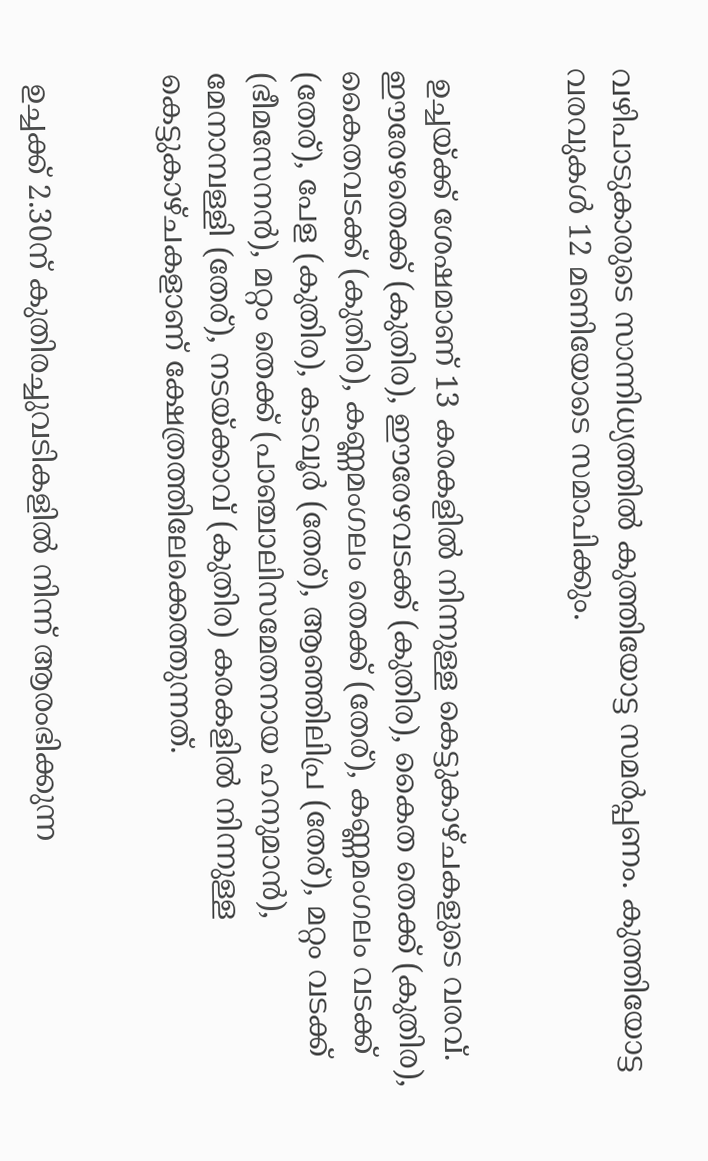വഴിപാടുകാരുടെ സാന്നിധ്യത്തില്‍ കുത്തിയോട്ട സമര്‍പ്പണം. കുത്തിയോട്ട വരവുകള്‍ 12 മണിയോടെ സമാപിക്കും.


 ഉച്ചയ്ക്ക് ശേഷമാണ് 13 കരകളില്‍ നിന്നുള്ള കെട്ടുകാഴ്ചകളുടെ വരവ്. ഈരേഴതെക്ക് (കുതിര), ഈരേഴവടക്ക് (കുതിര), കൈത തെക്ക് (കുതിര), കൈതവടക്ക് (കുതിര), കണ്ണമംഗലം തെക്ക് (തേര്), കണ്ണമംഗലം വടക്ക് (തേര്), പേള (കുതിര), കടവൂര്‍ (തേര്), ആഞ്ഞിലിപ്ര (തേര്), മറ്റം വടക്ക് (ഭീമസേനന്‍), മറ്റം തെക്ക് (പാഞ്ചാലിസമേതനായ ഹനുമാന്‍), മേനാമ്പള്ളി (തേര്), നടയ്ക്കാവ് (കുതിര) കരകളില്‍ നിന്നുള്ള കെട്ടുകാഴ്ചകളാണ് ക്ഷേത്രത്തിലേക്കെത്തുന്നത്.


 ഉച്ചക്ക് 2.30ന് കുതിരച്ചുവടികളില്‍ നിന്ന് ആരംഭിക്കുന്ന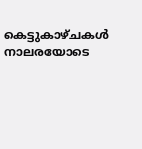കെട്ടുകാഴ്ചകള്‍ നാലരയോടെ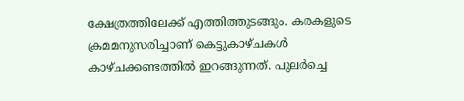ക്ഷേത്രത്തിലേക്ക് എത്തിത്തുടങ്ങും. കരകളുടെ ക്രമമനുസരിച്ചാണ് കെട്ടുകാഴ്ചകള്‍ കാഴ്ചക്കണ്ടത്തില്‍ ഇറങ്ങുന്നത്. പുലര്‍ച്ചെ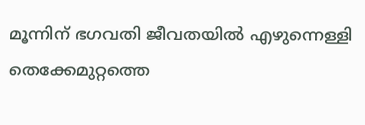മൂന്നിന് ഭഗവതി ജീവതയില്‍ എഴുന്നെള്ളി തെക്കേമുറ്റത്തെ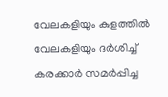വേലകളിയും കുളത്തില്‍ വേലകളിയും ദര്‍ശിച്ച് കരക്കാര്‍ സമര്‍പ്പിച്ച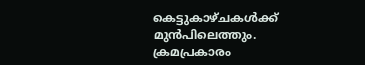കെട്ടുകാഴ്ചകള്‍ക്ക് മുന്‍പിലെത്തും. ക്രമപ്രകാരം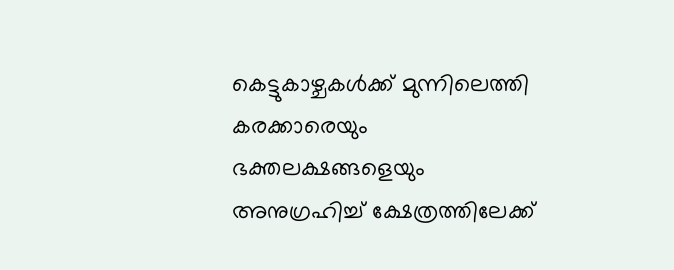കെട്ടുകാഴ്ചകള്‍ക്ക് മുന്നിലെത്തി കരക്കാരെയും ഭക്തലക്ഷങ്ങളെയും അനുഗ്രഹിച്ച് ക്ഷേത്രത്തിലേക്ക്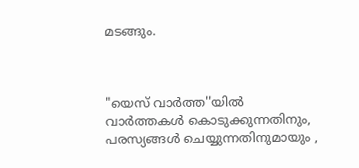മടങ്ങും.



"യെസ് വാർത്ത''യിൽ
വാർത്തകൾ കൊടുക്കുന്നതിനും,
പരസ്യങ്ങൾ ചെയ്യുന്നതിനുമായും ,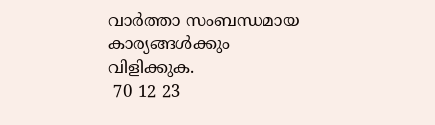വാർത്താ സംബന്ധമായ കാര്യങ്ങൾക്കും
വിളിക്കുക.
 70 12 23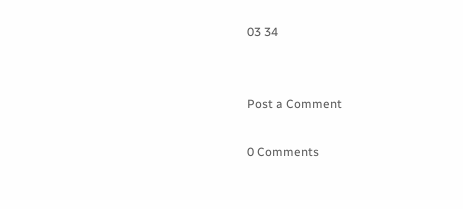03 34


Post a Comment

0 Comments